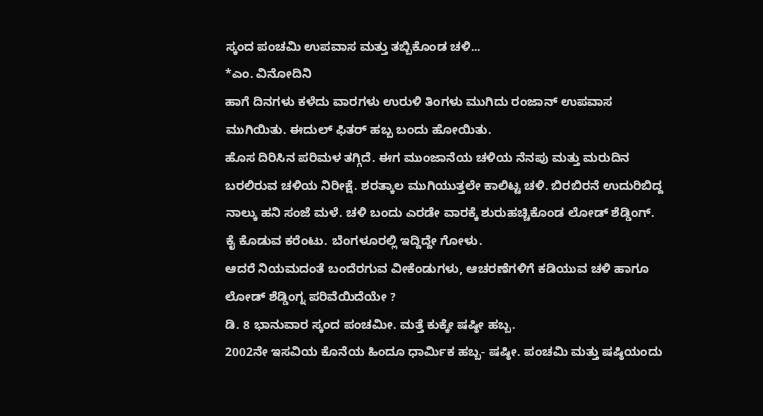ಸ್ಕಂದ ಪಂಚಮಿ ಉಪವಾಸ ಮತ್ತು ತಬ್ಬಿಕೊಂಡ ಚಳಿ...
*ಎಂ. ವಿನೋದಿನಿ
ಹಾಗೆ ದಿನಗಳು ಕಳೆದು ವಾರಗಳು ಉರುಳಿ ತಿಂಗಳು ಮುಗಿದು ರಂಜಾನ್ ಉಪವಾಸ ಮುಗಿಯಿತು. ಈದುಲ್ ಫಿತರ್ ಹಬ್ಬ ಬಂದು ಹೋಯಿತು.
ಹೊಸ ದಿರಿಸಿನ ಪರಿಮಳ ತಗ್ಗಿದೆ. ಈಗ ಮುಂಜಾನೆಯ ಚಳಿಯ ನೆನಪು ಮತ್ತು ಮರುದಿನ ಬರಲಿರುವ ಚಳಿಯ ನಿರೀಕ್ಷೆ. ಶರತ್ಕಾಲ ಮುಗಿಯುತ್ತಲೇ ಕಾಲಿಟ್ಟ ಚಳಿ. ಬಿರಬಿರನೆ ಉದುರಿಬಿದ್ದ ನಾಲ್ಕು ಹನಿ ಸಂಜೆ ಮಳೆ. ಚಳಿ ಬಂದು ಎರಡೇ ವಾರಕ್ಕೆ ಶುರುಹಚ್ಚಿಕೊಂಡ ಲೋಡ್ ಶೆಡ್ಡಿಂಗ್. ಕೈ ಕೊಡುವ ಕರೆಂಟು. ಬೆಂಗಳೂರಲ್ಲಿ ಇದ್ದಿದ್ದೇ ಗೋಳು.
ಆದರೆ ನಿಯಮದಂತೆ ಬಂದೆರಗುವ ವೀಕೆಂಡುಗಳು, ಆಚರಣೆಗಳಿಗೆ ಕಡಿಯುವ ಚಳಿ ಹಾಗೂ ಲೋಡ್ ಶೆಡ್ಡಿಂಗ್ನ ಪರಿವೆಯಿದೆಯೇ ?
ಡಿ. 8 ಭಾನುವಾರ ಸ್ಕಂದ ಪಂಚಮೀ. ಮತ್ತೆ ಕುಕ್ಕೇ ಷಷ್ಠೀ ಹಬ್ಬ.
2002ನೇ ಇಸವಿಯ ಕೊನೆಯ ಹಿಂದೂ ಧಾರ್ಮಿಕ ಹಬ್ಬ- ಷಷ್ಠೀ. ಪಂಚಮಿ ಮತ್ತು ಷಷ್ಠಿಯಂದು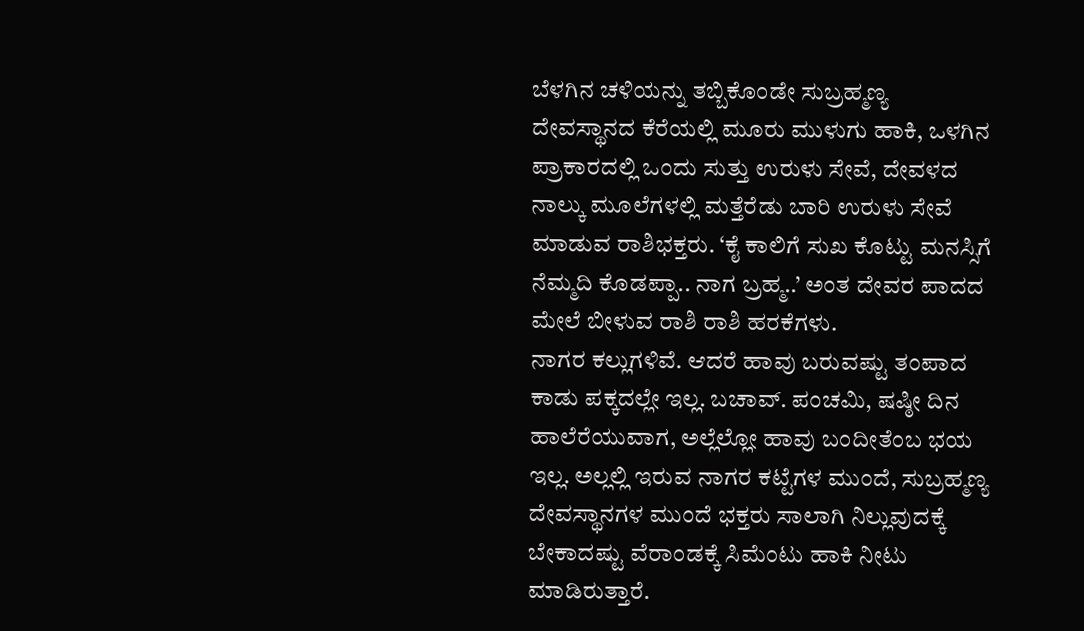ಬೆಳಗಿನ ಚಳಿಯನ್ನು ತಬ್ಬಿಕೊಂಡೇ ಸುಬ್ರಹ್ಮಣ್ಯ ದೇವಸ್ಥಾನದ ಕೆರೆಯಲ್ಲಿ ಮೂರು ಮುಳುಗು ಹಾಕಿ, ಒಳಗಿನ ಪ್ರಾಕಾರದಲ್ಲಿ ಒಂದು ಸುತ್ತು ಉರುಳು ಸೇವೆ, ದೇವಳದ ನಾಲ್ಕು ಮೂಲೆಗಳಲ್ಲಿ ಮತ್ತೆರೆಡು ಬಾರಿ ಉರುಳು ಸೇವೆ ಮಾಡುವ ರಾಶಿಭಕ್ತರು. ‘ಕೈ ಕಾಲಿಗೆ ಸುಖ ಕೊಟ್ಟು ಮನಸ್ಸಿಗೆ ನೆಮ್ಮದಿ ಕೊಡಪ್ಪಾ.. ನಾಗ ಬ್ರಹ್ಮ..’ ಅಂತ ದೇವರ ಪಾದದ ಮೇಲೆ ಬೀಳುವ ರಾಶಿ ರಾಶಿ ಹರಕೆಗಳು.
ನಾಗರ ಕಲ್ಲುಗಳಿವೆ. ಆದರೆ ಹಾವು ಬರುವಷ್ಟು ತಂಪಾದ ಕಾಡು ಪಕ್ಕದಲ್ಲೇ ಇಲ್ಲ. ಬಚಾವ್. ಪಂಚಮಿ, ಷಷ್ಠೀ ದಿನ ಹಾಲೆರೆಯುವಾಗ, ಅಲ್ಲೆಲ್ಲೋ ಹಾವು ಬಂದೀತೆಂಬ ಭಯ ಇಲ್ಲ. ಅಲ್ಲಲ್ಲಿ ಇರುವ ನಾಗರ ಕಟ್ಟೆಗಳ ಮುಂದೆ, ಸುಬ್ರಹ್ಮಣ್ಯ ದೇವಸ್ಥಾನಗಳ ಮುಂದೆ ಭಕ್ತರು ಸಾಲಾಗಿ ನಿಲ್ಲುವುದಕ್ಕೆ ಬೇಕಾದಷ್ಟು ವೆರಾಂಡಕ್ಕೆ ಸಿಮೆಂಟು ಹಾಕಿ ನೀಟು ಮಾಡಿರುತ್ತಾರೆ.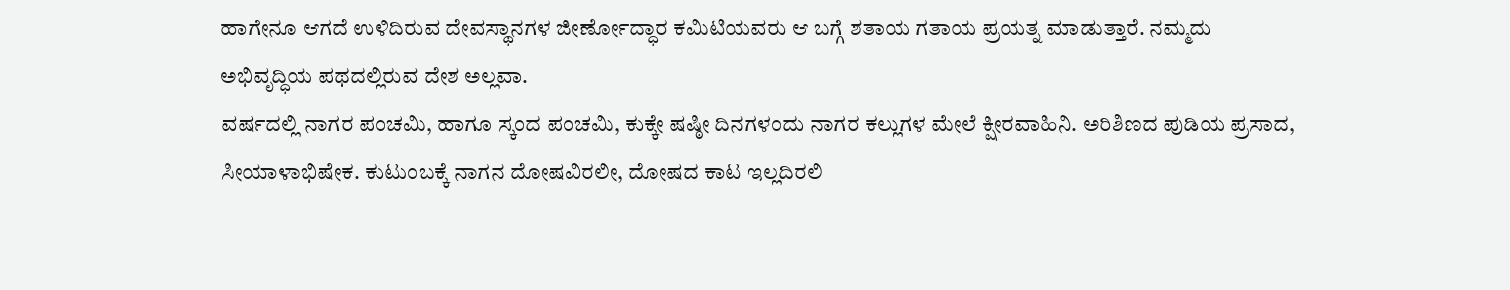ಹಾಗೇನೂ ಆಗದೆ ಉಳಿದಿರುವ ದೇವಸ್ಥಾನಗಳ ಜೀರ್ಣೋದ್ಧಾರ ಕಮಿಟಿಯವರು ಆ ಬಗ್ಗೆ ಶತಾಯ ಗತಾಯ ಪ್ರಯತ್ನ ಮಾಡುತ್ತಾರೆ. ನಮ್ಮದು ಅಭಿವೃದ್ಧಿಯ ಪಥದಲ್ಲಿರುವ ದೇಶ ಅಲ್ಲವಾ.
ವರ್ಷದಲ್ಲಿ ನಾಗರ ಪಂಚಮಿ, ಹಾಗೂ ಸ್ಕಂದ ಪಂಚಮಿ, ಕುಕ್ಕೇ ಷಷ್ಠೀ ದಿನಗಳಂದು ನಾಗರ ಕಲ್ಲುಗಳ ಮೇಲೆ ಕ್ಷೀರವಾಹಿನಿ. ಅರಿಶಿಣದ ಪುಡಿಯ ಪ್ರಸಾದ, ಸೀಯಾಳಾಭಿಷೇಕ. ಕುಟುಂಬಕ್ಕೆ ನಾಗನ ದೋಷವಿರಲೀ, ದೋಷದ ಕಾಟ ಇಲ್ಲದಿರಲಿ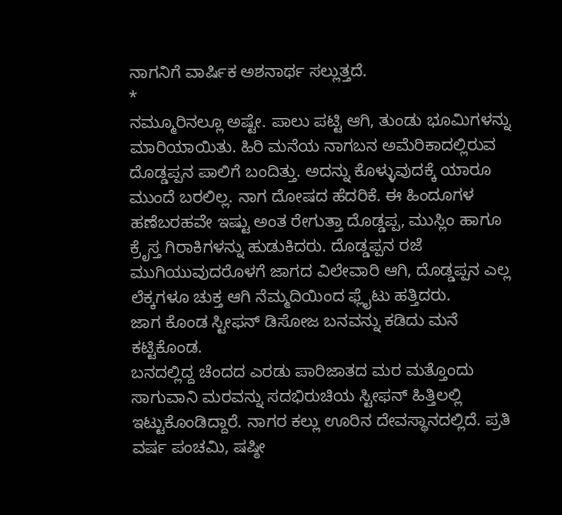ನಾಗನಿಗೆ ವಾರ್ಷಿಕ ಅಶನಾರ್ಥ ಸಲ್ಲುತ್ತದೆ.
*
ನಮ್ಮೂರಿನಲ್ಲೂ ಅಷ್ಟೇ. ಪಾಲು ಪಟ್ಟಿ ಆಗಿ, ತುಂಡು ಭೂಮಿಗಳನ್ನು ಮಾರಿಯಾಯಿತು. ಹಿರಿ ಮನೆಯ ನಾಗಬನ ಅಮೆರಿಕಾದಲ್ಲಿರುವ ದೊಡ್ಡಪ್ಪನ ಪಾಲಿಗೆ ಬಂದಿತ್ತು. ಅದನ್ನು ಕೊಳ್ಳುವುದಕ್ಕೆ ಯಾರೂ ಮುಂದೆ ಬರಲಿಲ್ಲ. ನಾಗ ದೋಷದ ಹೆದರಿಕೆ. ಈ ಹಿಂದೂಗಳ ಹಣೆಬರಹವೇ ಇಷ್ಟು ಅಂತ ರೇಗುತ್ತಾ ದೊಡ್ಡಪ್ಪ, ಮುಸ್ಲಿಂ ಹಾಗೂ ಕ್ರೆೃಸ್ತ ಗಿರಾಕಿಗಳನ್ನು ಹುಡುಕಿದರು. ದೊಡ್ಡಪ್ಪನ ರಜೆ ಮುಗಿಯುವುದರೊಳಗೆ ಜಾಗದ ವಿಲೇವಾರಿ ಆಗಿ, ದೊಡ್ಡಪ್ಪನ ಎಲ್ಲ ಲೆಕ್ಕಗಳೂ ಚುಕ್ತ ಆಗಿ ನೆಮ್ಮದಿಯಿಂದ ಫ್ಲೈಟು ಹತ್ತಿದರು.
ಜಾಗ ಕೊಂಡ ಸ್ಟೀಫನ್ ಡಿಸೋಜ ಬನವನ್ನು ಕಡಿದು ಮನೆ ಕಟ್ಟಿಕೊಂಡ.
ಬನದಲ್ಲಿದ್ದ ಚೆಂದದ ಎರಡು ಪಾರಿಜಾತದ ಮರ ಮತ್ತೊಂದು ಸಾಗುವಾನಿ ಮರವನ್ನು ಸದಭಿರುಚಿಯ ಸ್ಟೀಫನ್ ಹಿತ್ತಿಲಲ್ಲಿ ಇಟ್ಟುಕೊಂಡಿದ್ದಾರೆ. ನಾಗರ ಕಲ್ಲು ಊರಿನ ದೇವಸ್ಥಾನದಲ್ಲಿದೆ. ಪ್ರತಿ ವರ್ಷ ಪಂಚಮಿ, ಷಷ್ಠೀ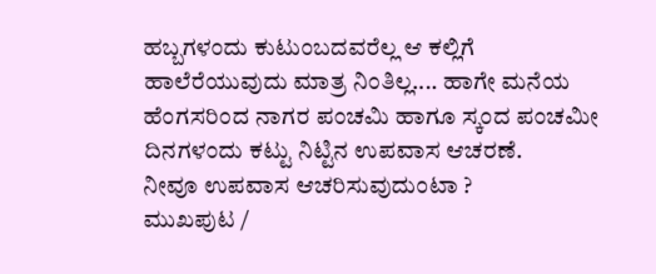ಹಬ್ಬಗಳಂದು ಕುಟುಂಬದವರೆಲ್ಲ ಆ ಕಲ್ಲಿಗೆ ಹಾಲೆರೆಯುವುದು ಮಾತ್ರ ನಿಂತಿಲ್ಲ.... ಹಾಗೇ ಮನೆಯ ಹೆಂಗಸರಿಂದ ನಾಗರ ಪಂಚಮಿ ಹಾಗೂ ಸ್ಕಂದ ಪಂಚಮೀ ದಿನಗಳಂದು ಕಟ್ಟು ನಿಟ್ಟಿನ ಉಪವಾಸ ಆಚರಣೆ.
ನೀವೂ ಉಪವಾಸ ಆಚರಿಸುವುದುಂಟಾ ?
ಮುಖಪುಟ /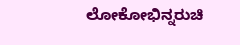ಲೋಕೋಭಿನ್ನರುಚಿ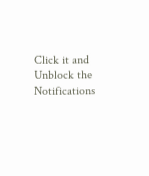Click it and Unblock the Notifications